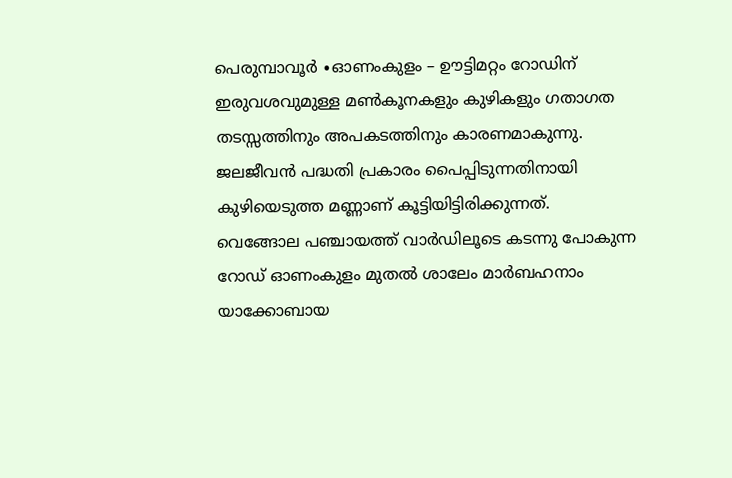പെരുമ്പാവൂർ ∙ഓണംകുളം – ഊട്ടിമറ്റം റോഡിന് ഇരുവശവുമുള്ള മൺകൂനകളും കുഴികളും ഗതാഗത തടസ്സത്തിനും അപകടത്തിനും കാരണമാകുന്നു. ജലജീവൻ പദ്ധതി പ്രകാരം പൈപ്പിടുന്നതിനായി കുഴിയെടുത്ത മണ്ണാണ് കൂട്ടിയിട്ടിരിക്കുന്നത്.
വെങ്ങോല പഞ്ചായത്ത് വാർഡിലൂടെ കടന്നു പോകുന്ന റോഡ് ഓണംകുളം മുതൽ ശാലേം മാർബഹനാം യാക്കോബായ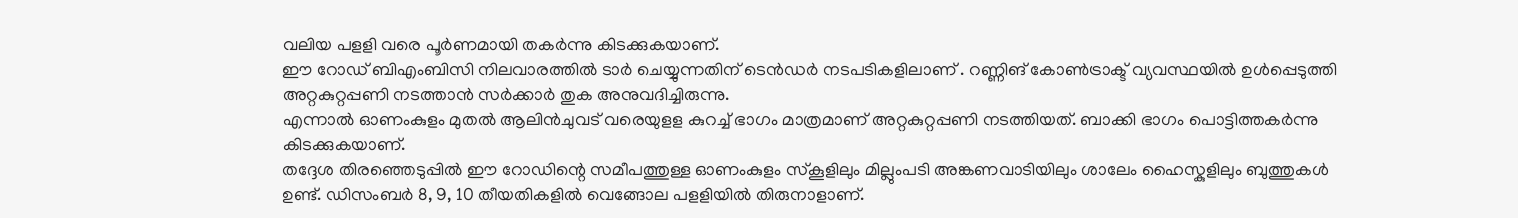വലിയ പളളി വരെ പൂർണമായി തകർന്നു കിടക്കുകയാണ്.
ഈ റോഡ് ബിഎംബിസി നിലവാരത്തിൽ ടാർ ചെയ്യുന്നതിന് ടെൻഡർ നടപടികളിലാണ് . റണ്ണിങ് കോൺട്രാക്ട് വ്യവസ്ഥയിൽ ഉൾപ്പെടുത്തി അറ്റകുറ്റപ്പണി നടത്താൻ സർക്കാർ തുക അനുവദിച്ചിരുന്നു.
എന്നാൽ ഓണംകുളം മുതൽ ആലിൻചുവട് വരെയുളള കുറച്ച് ഭാഗം മാത്രമാണ് അറ്റകുറ്റപ്പണി നടത്തിയത്. ബാക്കി ഭാഗം പൊട്ടിത്തകർന്നു കിടക്കുകയാണ്.
തദ്ദേശ തിരഞ്ഞെടുപ്പിൽ ഈ റോഡിന്റെ സമീപത്തുള്ള ഓണംകുളം സ്കൂളിലും മില്ലുംപടി അങ്കണവാടിയിലും ശാലേം ഹൈസ്കുളിലും ബുത്തുകൾ ഉണ്ട്. ഡിസംബർ 8, 9, 10 തീയതികളിൽ വെങ്ങോല പളളിയിൽ തിരുനാളാണ്.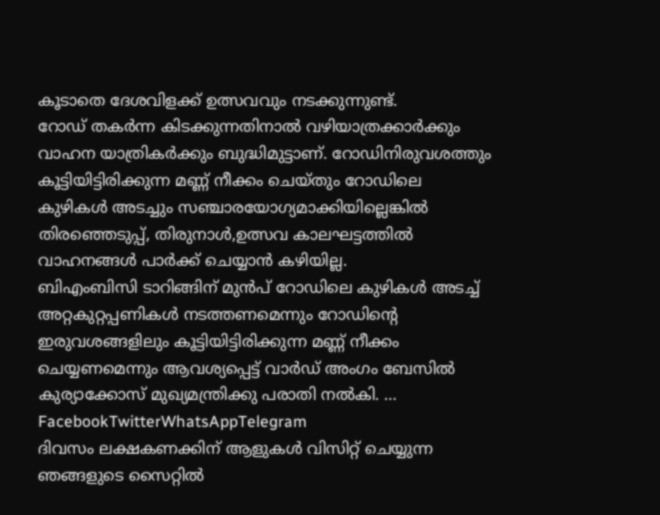കൂടാതെ ദേശവിളക്ക് ഉത്സവവും നടക്കുന്നുണ്ട്.
റോഡ് തകർന്ന കിടക്കുന്നതിനാൽ വഴിയാത്രക്കാർക്കും വാഹന യാത്രികർക്കും ബുദ്ധിമുട്ടാണ്. റോഡിനിരുവശത്തും കൂട്ടിയിട്ടിരിക്കുന്ന മണ്ണ് നീക്കം ചെയ്തും റോഡിലെ കുഴികൾ അടച്ചും സഞ്ചാരയോഗ്യമാക്കിയില്ലെങ്കിൽ തിരഞ്ഞെടുപ്പ്, തിരുനാൾ,ഉത്സവ കാലഘട്ടത്തിൽ വാഹനങ്ങൾ പാർക്ക് ചെയ്യാൻ കഴിയില്ല.
ബിഎംബിസി ടാറിങ്ങിന് മുൻപ് റോഡിലെ കുഴികൾ അടച്ച് അറ്റകുറ്റപ്പണികൾ നടത്തണമെന്നും റോഡിന്റെ ഇരുവശങ്ങളിലും കൂട്ടിയിട്ടിരിക്കുന്ന മണ്ണ് നീക്കം ചെയ്യണമെന്നും ആവശ്യപ്പെട്ട് വാർഡ് അംഗം ബേസിൽ കുര്യാക്കോസ് മുഖ്യമന്ത്രിക്കു പരാതി നൽകി. … FacebookTwitterWhatsAppTelegram
ദിവസം ലക്ഷകണക്കിന് ആളുകൾ വിസിറ്റ് ചെയ്യുന്ന ഞങ്ങളുടെ സൈറ്റിൽ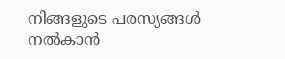നിങ്ങളുടെ പരസ്യങ്ങൾ നൽകാൻ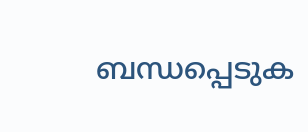ബന്ധപ്പെടുക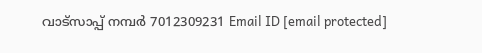വാട്സാപ്പ് നമ്പർ 7012309231 Email ID [email protected]